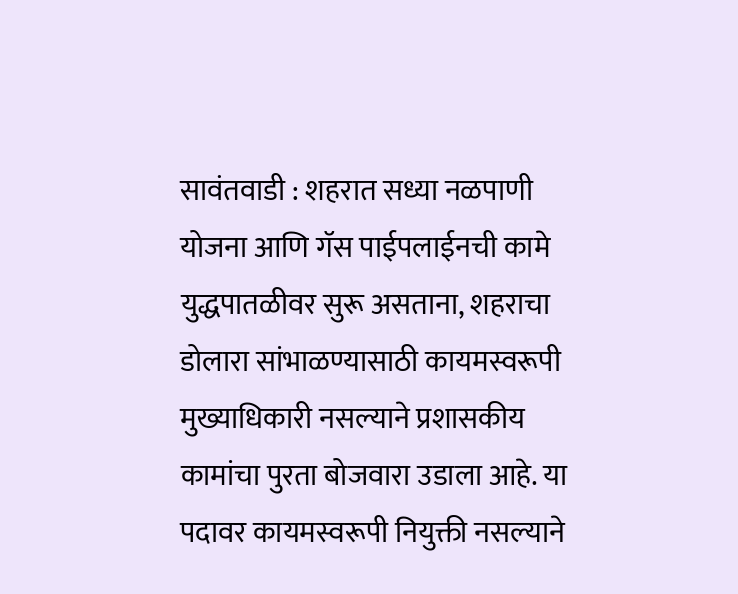सावंतवाडी : शहरात सध्या नळपाणी योजना आणि गॅस पाईपलाईनची कामे युद्धपातळीवर सुरू असताना, शहराचा डोलारा सांभाळण्यासाठी कायमस्वरूपी मुख्याधिकारी नसल्याने प्रशासकीय कामांचा पुरता बोजवारा उडाला आहे. या पदावर कायमस्वरूपी नियुक्ती नसल्याने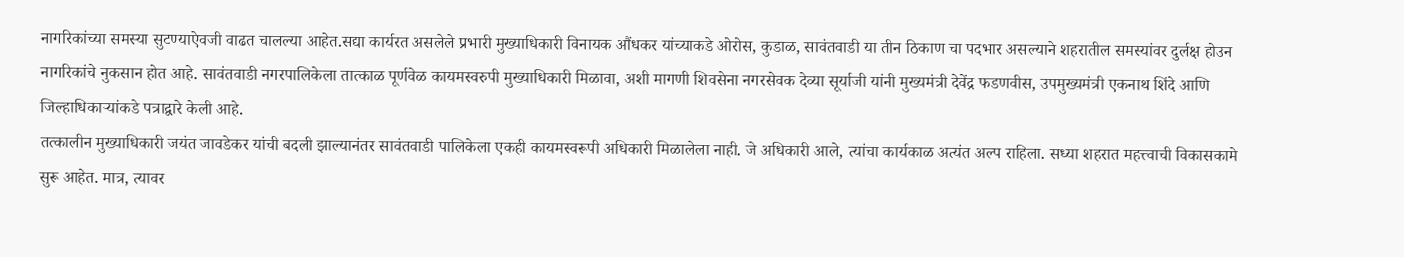नागरिकांच्या समस्या सुटण्याऐवजी वाढत चालल्या आहेत.सद्या कार्यरत असलेले प्रभारी मुख्याधिकारी विनायक औंधकर यांच्याकडे ओरोस, कुडाळ, सावंतवाडी या तीन ठिकाण चा पदभार असल्याने शहरातील समस्यांवर दुर्लक्ष होउन नागरिकांचे नुकसान होत आहे. सावंतवाडी नगरपालिकेला तात्काळ पूर्णवेळ कायमस्वरुपी मुख्याधिकारी मिळावा, अशी मागणी शिवसेना नगरसेवक देव्या सूर्याजी यांनी मुख्यमंत्री देवेंद्र फडणवीस, उपमुख्यमंत्री एकनाथ शिंदे आणि जिल्हाधिकाऱ्यांकडे पत्राद्वारे केली आहे.
तत्कालीन मुख्याधिकारी जयंत जावडेकर यांची बदली झाल्यानंतर सावंतवाडी पालिकेला एकही कायमस्वरूपी अधिकारी मिळालेला नाही. जे अधिकारी आले, त्यांचा कार्यकाळ अत्यंत अल्प राहिला. सध्या शहरात महत्त्वाची विकासकामे सुरू आहेत. मात्र, त्यावर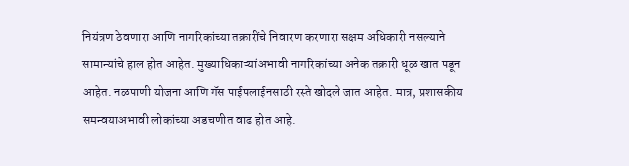नियंत्रण ठेवणारा आणि नागरिकांच्या तक्रारींचे निवारण करणारा सक्षम अधिकारी नसल्याने सामान्यांचे हाल होत आहेत. मुख्याधिकाऱ्यांअभावी नागरिकांच्या अनेक तक्रारी धूळ खात पडून आहेत. नळपाणी योजना आणि गॅस पाईपलाईनसाठी रस्ते खोदले जात आहेत. मात्र, प्रशासकीय समन्वयाअभावी लोकांच्या अडचणीत वाढ होत आहे.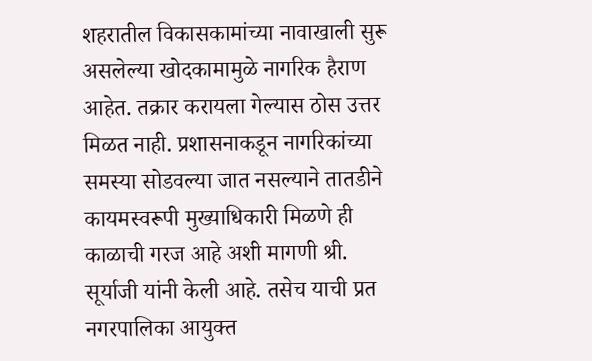शहरातील विकासकामांच्या नावाखाली सुरू असलेल्या खोदकामामुळे नागरिक हैराण आहेत. तक्रार करायला गेल्यास ठोस उत्तर मिळत नाही. प्रशासनाकडून नागरिकांच्या समस्या सोडवल्या जात नसल्याने तातडीने कायमस्वरूपी मुख्याधिकारी मिळणे ही काळाची गरज आहे अशी मागणी श्री. सूर्याजी यांनी केली आहे. तसेच याची प्रत नगरपालिका आयुक्त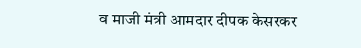व माजी मंत्री आमदार दीपक केसरकर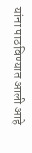यांना पाठविण्यात आली आहे